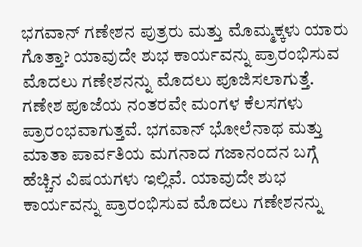ಭಗವಾನ್ ಗಣೇಶನ ಪುತ್ರರು ಮತ್ತು ಮೊಮ್ಮಕ್ಕಳು ಯಾರು ಗೊತ್ತಾ? ಯಾವುದೇ ಶುಭ ಕಾರ್ಯವನ್ನು ಪ್ರಾರಂಭಿಸುವ ಮೊದಲು ಗಣೇಶನನ್ನು ಮೊದಲು ಪೂಜಿಸಲಾಗುತ್ತೆ. ಗಣೇಶ ಪೂಜೆಯ ನಂತರವೇ ಮಂಗಳ ಕೆಲಸಗಳು ಪ್ರಾರಂಭವಾಗುತ್ತವೆ. ಭಗವಾನ್ ಭೋಲೆನಾಥ ಮತ್ತು ಮಾತಾ ಪಾರ್ವತಿಯ ಮಗನಾದ ಗಜಾನಂದನ ಬಗ್ಗೆ ಹೆಚ್ಚಿನ ವಿಷಯಗಳು ಇಲ್ಲಿವೆ. ಯಾವುದೇ ಶುಭ ಕಾರ್ಯವನ್ನು ಪ್ರಾರಂಭಿಸುವ ಮೊದಲು ಗಣೇಶನನ್ನು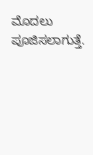ಮೊದಲು ಪೂಜಿಸಲಾಗುತ್ತೆ.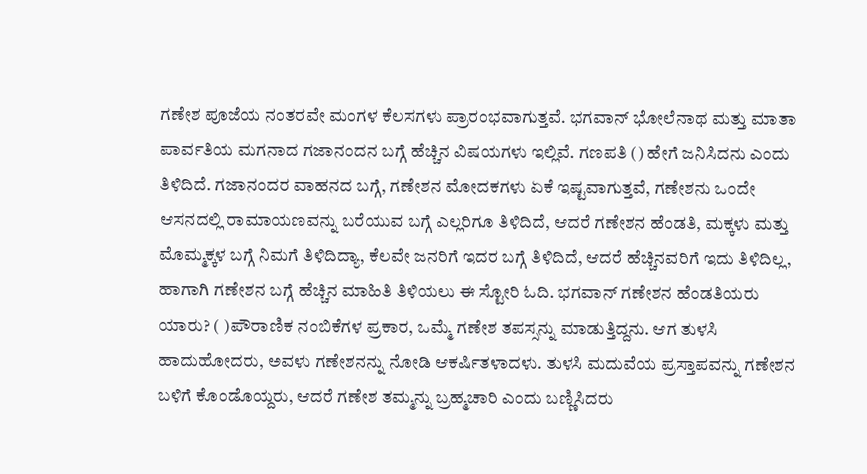ಗಣೇಶ ಪೂಜೆಯ ನಂತರವೇ ಮಂಗಳ ಕೆಲಸಗಳು ಪ್ರಾರಂಭವಾಗುತ್ತವೆ. ಭಗವಾನ್ ಭೋಲೆನಾಥ ಮತ್ತು ಮಾತಾ ಪಾರ್ವತಿಯ ಮಗನಾದ ಗಜಾನಂದನ ಬಗ್ಗೆ ಹೆಚ್ಚಿನ ವಿಷಯಗಳು ಇಲ್ಲಿವೆ. ಗಣಪತಿ () ಹೇಗೆ ಜನಿಸಿದನು ಎಂದು ತಿಳಿದಿದೆ. ಗಜಾನಂದರ ವಾಹನದ ಬಗ್ಗೆ, ಗಣೇಶನ ಮೋದಕಗಳು ಏಕೆ ಇಷ್ಟವಾಗುತ್ತವೆ, ಗಣೇಶನು ಒಂದೇ ಆಸನದಲ್ಲಿ ರಾಮಾಯಣವನ್ನು ಬರೆಯುವ ಬಗ್ಗೆ ಎಲ್ಲರಿಗೂ ತಿಳಿದಿದೆ, ಆದರೆ ಗಣೇಶನ ಹೆಂಡತಿ, ಮಕ್ಕಳು ಮತ್ತು ಮೊಮ್ಮಕ್ಕಳ ಬಗ್ಗೆ ನಿಮಗೆ ತಿಳಿದಿದ್ಯಾ, ಕೆಲವೇ ಜನರಿಗೆ ಇದರ ಬಗ್ಗೆ ತಿಳಿದಿದೆ, ಆದರೆ ಹೆಚ್ಚಿನವರಿಗೆ ಇದು ತಿಳಿದಿಲ್ಲ, ಹಾಗಾಗಿ ಗಣೇಶನ ಬಗ್ಗೆ ಹೆಚ್ಚಿನ ಮಾಹಿತಿ ತಿಳಿಯಲು ಈ ಸ್ಟೋರಿ ಓದಿ. ಭಗವಾನ್ ಗಣೇಶನ ಹೆಂಡತಿಯರು ಯಾರು? ( )ಪೌರಾಣಿಕ ನಂಬಿಕೆಗಳ ಪ್ರಕಾರ, ಒಮ್ಮೆ ಗಣೇಶ ತಪಸ್ಸನ್ನು ಮಾಡುತ್ತಿದ್ದನು. ಆಗ ತುಳಸಿ ಹಾದುಹೋದರು, ಅವಳು ಗಣೇಶನನ್ನು ನೋಡಿ ಆಕರ್ಷಿತಳಾದಳು. ತುಳಸಿ ಮದುವೆಯ ಪ್ರಸ್ತಾಪವನ್ನು ಗಣೇಶನ ಬಳಿಗೆ ಕೊಂಡೊಯ್ದರು, ಆದರೆ ಗಣೇಶ ತಮ್ಮನ್ನು ಬ್ರಹ್ಮಚಾರಿ ಎಂದು ಬಣ್ಣಿಸಿದರು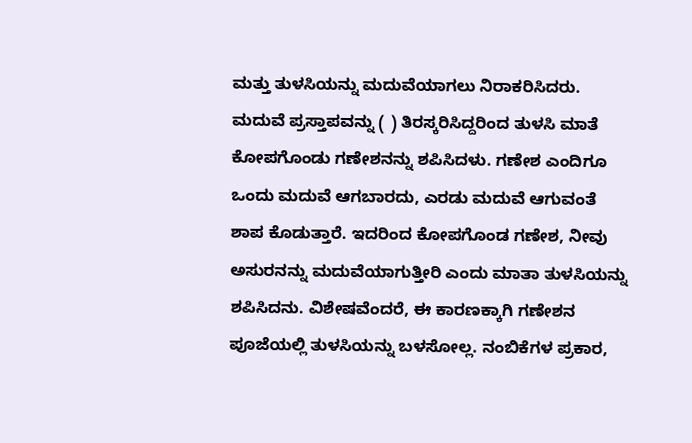ಮತ್ತು ತುಳಸಿಯನ್ನು ಮದುವೆಯಾಗಲು ನಿರಾಕರಿಸಿದರು. ಮದುವೆ ಪ್ರಸ್ತಾಪವನ್ನು ( ) ತಿರಸ್ಕರಿಸಿದ್ದರಿಂದ ತುಳಸಿ ಮಾತೆ ಕೋಪಗೊಂಡು ಗಣೇಶನನ್ನು ಶಪಿಸಿದಳು. ಗಣೇಶ ಎಂದಿಗೂ ಒಂದು ಮದುವೆ ಆಗಬಾರದು, ಎರಡು ಮದುವೆ ಆಗುವಂತೆ ಶಾಪ ಕೊಡುತ್ತಾರೆ. ಇದರಿಂದ ಕೋಪಗೊಂಡ ಗಣೇಶ, ನೀವು ಅಸುರನನ್ನು ಮದುವೆಯಾಗುತ್ತೀರಿ ಎಂದು ಮಾತಾ ತುಳಸಿಯನ್ನು ಶಪಿಸಿದನು. ವಿಶೇಷವೆಂದರೆ, ಈ ಕಾರಣಕ್ಕಾಗಿ ಗಣೇಶನ ಪೂಜೆಯಲ್ಲಿ ತುಳಸಿಯನ್ನು ಬಳಸೋಲ್ಲ. ನಂಬಿಕೆಗಳ ಪ್ರಕಾರ,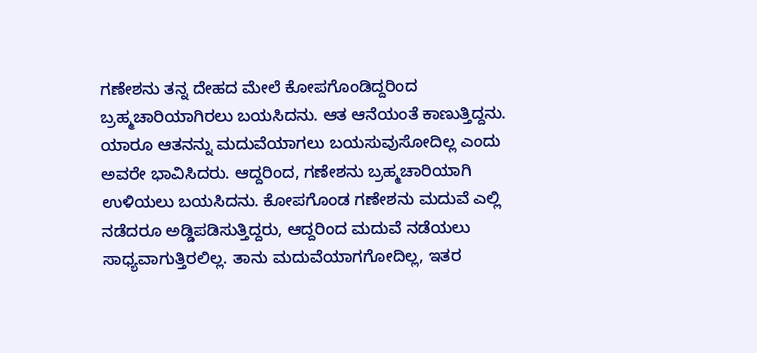ಗಣೇಶನು ತನ್ನ ದೇಹದ ಮೇಲೆ ಕೋಪಗೊಂಡಿದ್ದರಿಂದ ಬ್ರಹ್ಮಚಾರಿಯಾಗಿರಲು ಬಯಸಿದನು. ಆತ ಆನೆಯಂತೆ ಕಾಣುತ್ತಿದ್ದನು. ಯಾರೂ ಆತನನ್ನು ಮದುವೆಯಾಗಲು ಬಯಸುವುಸೋದಿಲ್ಲ ಎಂದು ಅವರೇ ಭಾವಿಸಿದರು. ಆದ್ದರಿಂದ, ಗಣೇಶನು ಬ್ರಹ್ಮಚಾರಿಯಾಗಿ ಉಳಿಯಲು ಬಯಸಿದನು. ಕೋಪಗೊಂಡ ಗಣೇಶನು ಮದುವೆ ಎಲ್ಲಿ ನಡೆದರೂ ಅಡ್ಡಿಪಡಿಸುತ್ತಿದ್ದರು, ಆದ್ದರಿಂದ ಮದುವೆ ನಡೆಯಲು ಸಾಧ್ಯವಾಗುತ್ತಿರಲಿಲ್ಲ. ತಾನು ಮದುವೆಯಾಗಗೋದಿಲ್ಲ, ಇತರ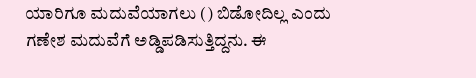ಯಾರಿಗೂ ಮದುವೆಯಾಗಲು () ಬಿಡೋದಿಲ್ಲ ಎಂದು ಗಣೇಶ ಮದುವೆಗೆ ಅಡ್ಡಿಪಡಿಸುತ್ತಿದ್ದನು. ಈ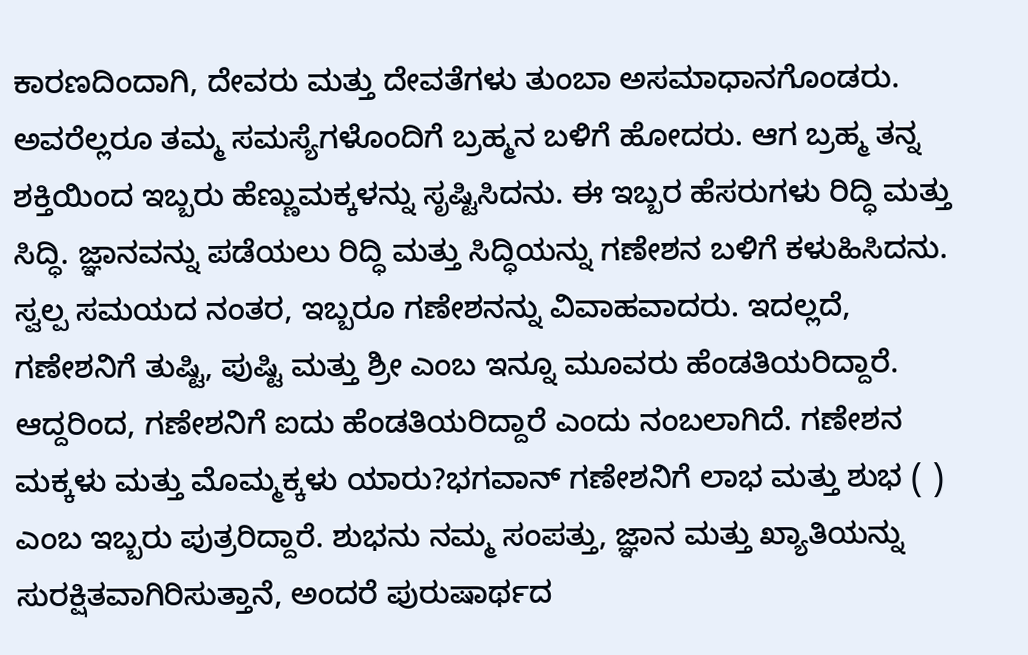ಕಾರಣದಿಂದಾಗಿ, ದೇವರು ಮತ್ತು ದೇವತೆಗಳು ತುಂಬಾ ಅಸಮಾಧಾನಗೊಂಡರು. ಅವರೆಲ್ಲರೂ ತಮ್ಮ ಸಮಸ್ಯೆಗಳೊಂದಿಗೆ ಬ್ರಹ್ಮನ ಬಳಿಗೆ ಹೋದರು. ಆಗ ಬ್ರಹ್ಮ ತನ್ನ ಶಕ್ತಿಯಿಂದ ಇಬ್ಬರು ಹೆಣ್ಣುಮಕ್ಕಳನ್ನು ಸೃಷ್ಟಿಸಿದನು. ಈ ಇಬ್ಬರ ಹೆಸರುಗಳು ರಿದ್ಧಿ ಮತ್ತು ಸಿದ್ಧಿ. ಜ್ಞಾನವನ್ನು ಪಡೆಯಲು ರಿದ್ಧಿ ಮತ್ತು ಸಿದ್ಧಿಯನ್ನು ಗಣೇಶನ ಬಳಿಗೆ ಕಳುಹಿಸಿದನು. ಸ್ವಲ್ಪ ಸಮಯದ ನಂತರ, ಇಬ್ಬರೂ ಗಣೇಶನನ್ನು ವಿವಾಹವಾದರು. ಇದಲ್ಲದೆ, ಗಣೇಶನಿಗೆ ತುಷ್ಟಿ, ಪುಷ್ಟಿ ಮತ್ತು ಶ್ರೀ ಎಂಬ ಇನ್ನೂ ಮೂವರು ಹೆಂಡತಿಯರಿದ್ದಾರೆ. ಆದ್ದರಿಂದ, ಗಣೇಶನಿಗೆ ಐದು ಹೆಂಡತಿಯರಿದ್ದಾರೆ ಎಂದು ನಂಬಲಾಗಿದೆ. ಗಣೇಶನ ಮಕ್ಕಳು ಮತ್ತು ಮೊಮ್ಮಕ್ಕಳು ಯಾರು?ಭಗವಾನ್ ಗಣೇಶನಿಗೆ ಲಾಭ ಮತ್ತು ಶುಭ ( ) ಎಂಬ ಇಬ್ಬರು ಪುತ್ರರಿದ್ದಾರೆ. ಶುಭನು ನಮ್ಮ ಸಂಪತ್ತು, ಜ್ಞಾನ ಮತ್ತು ಖ್ಯಾತಿಯನ್ನು ಸುರಕ್ಷಿತವಾಗಿರಿಸುತ್ತಾನೆ, ಅಂದರೆ ಪುರುಷಾರ್ಥದ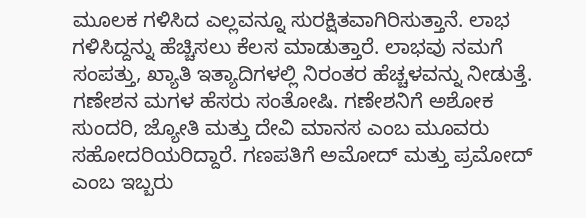ಮೂಲಕ ಗಳಿಸಿದ ಎಲ್ಲವನ್ನೂ ಸುರಕ್ಷಿತವಾಗಿರಿಸುತ್ತಾನೆ. ಲಾಭ ಗಳಿಸಿದ್ದನ್ನು ಹೆಚ್ಚಿಸಲು ಕೆಲಸ ಮಾಡುತ್ತಾರೆ. ಲಾಭವು ನಮಗೆ ಸಂಪತ್ತು, ಖ್ಯಾತಿ ಇತ್ಯಾದಿಗಳಲ್ಲಿ ನಿರಂತರ ಹೆಚ್ಚಳವನ್ನು ನೀಡುತ್ತೆ. ಗಣೇಶನ ಮಗಳ ಹೆಸರು ಸಂತೋಷಿ. ಗಣೇಶನಿಗೆ ಅಶೋಕ ಸುಂದರಿ, ಜ್ಯೋತಿ ಮತ್ತು ದೇವಿ ಮಾನಸ ಎಂಬ ಮೂವರು ಸಹೋದರಿಯರಿದ್ದಾರೆ. ಗಣಪತಿಗೆ ಅಮೋದ್ ಮತ್ತು ಪ್ರಮೋದ್ ಎಂಬ ಇಬ್ಬರು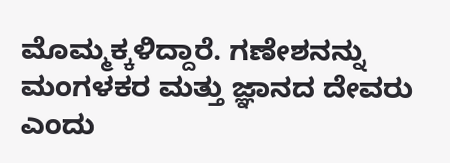ಮೊಮ್ಮಕ್ಕಳಿದ್ದಾರೆ. ಗಣೇಶನನ್ನು ಮಂಗಳಕರ ಮತ್ತು ಜ್ಞಾನದ ದೇವರು ಎಂದು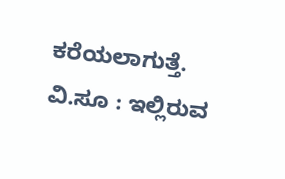ಕರೆಯಲಾಗುತ್ತೆ. ವಿ.ಸೂ : ಇಲ್ಲಿರುವ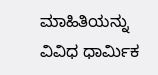ಮಾಹಿತಿಯನ್ನು ವಿವಿಧ ಧಾರ್ಮಿಕ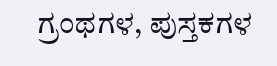ಗ್ರಂಥಗಳ, ಪುಸ್ತಕಗಳ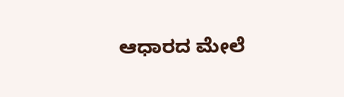ಆಧಾರದ ಮೇಲೆ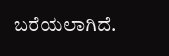ಬರೆಯಲಾಗಿದೆ.